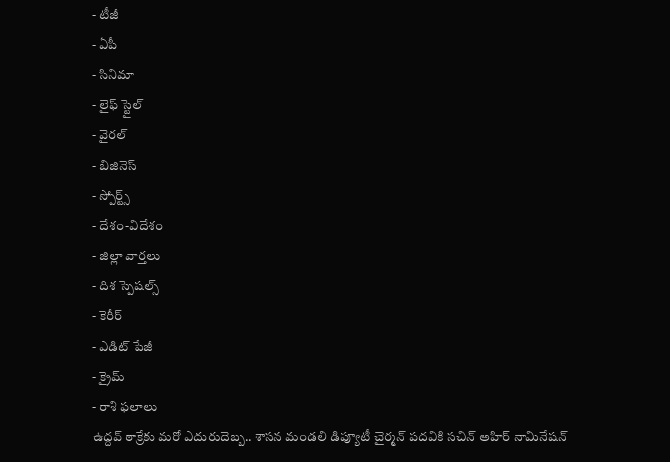- టీజీ
- ఏపీ
- సినిమా
- లైఫ్ స్టైల్
- వైరల్
- బిజినెస్
- స్పోర్ట్స్
- దేశం-విదేశం
- జిల్లా వార్తలు
- దిశ స్పెషల్స్
- కెరీర్
- ఎడిట్ పేజీ
- క్రైమ్
- రాశి ఫలాలు
ఉద్దవ్ ఠాక్రేకు మరో ఎదురుదెబ్బ.. శాసన మండలి డిప్యూటీ చైర్మన్ పదవికి సచిన్ అహిర్ నామినేషన్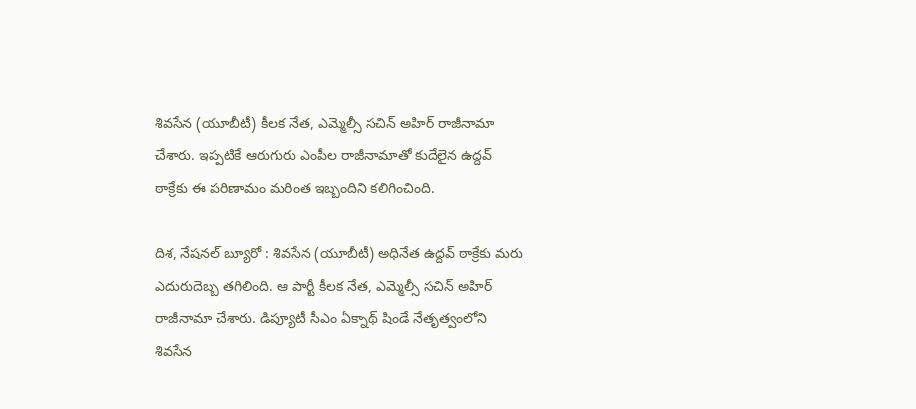శివసేన (యూబీటీ) కీలక నేత, ఎమ్మెల్సీ సచిన్ అహిర్ రాజీనామా చేశారు. ఇప్పటికే ఆరుగురు ఎంపీల రాజీనామాతో కుదేలైన ఉద్దవ్ ఠాక్రేకు ఈ పరిణామం మరింత ఇబ్బందిని కలిగించింది.

దిశ, నేషనల్ బ్యూరో : శివసేన (యూబీటీ) అధినేత ఉద్దవ్ ఠాక్రేకు మరు ఎదురుదెబ్బ తగిలింది. ఆ పార్టీ కీలక నేత, ఎమ్మెల్సీ సచిన్ అహిర్ రాజీనామా చేశారు. డిప్యూటీ సీఎం ఏక్నాథ్ షిండే నేతృత్వంలోని శివసేన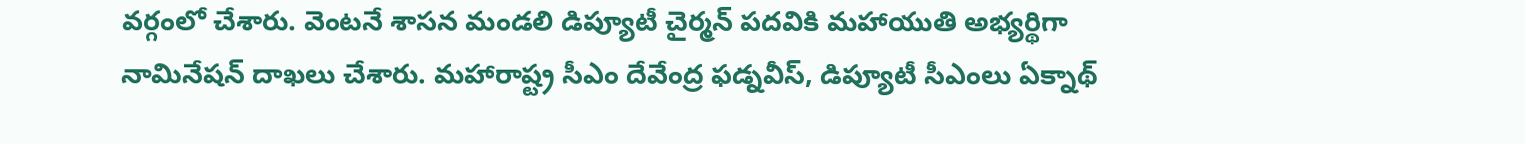వర్గంలో చేశారు. వెంటనే శాసన మండలి డిప్యూటీ చైర్మన్ పదవికి మహాయుతి అభ్యర్థిగా నామినేషన్ దాఖలు చేశారు. మహారాష్ట్ర సీఎం దేవేంద్ర ఫడ్నవీస్, డిప్యూటీ సీఎంలు ఏక్నాథ్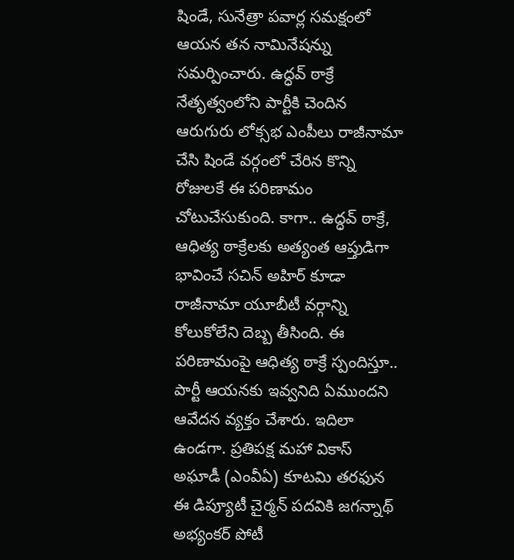షిండే, సునేత్రా పవార్ల సమక్షంలో ఆయన తన నామినేషన్ను సమర్పించారు. ఉద్ధవ్ ఠాక్రే నేతృత్వంలోని పార్టీకి చెందిన ఆరుగురు లోక్సభ ఎంపీలు రాజీనామా చేసి షిండే వర్గంలో చేరిన కొన్ని రోజులకే ఈ పరిణామం చోటుచేసుకుంది. కాగా.. ఉద్ధవ్ ఠాక్రే, ఆధిత్య ఠాక్రేలకు అత్యంత ఆప్తుడిగా భావించే సచిన్ అహిర్ కూడా రాజీనామా యూబీటీ వర్గాన్ని కోలుకోలేని దెబ్బ తీసింది. ఈ పరిణామంపై ఆధిత్య ఠాక్రే స్పందిస్తూ.. పార్టీ ఆయనకు ఇవ్వనిది ఏముందని ఆవేదన వ్యక్తం చేశారు. ఇదిలా ఉండగా. ప్రతిపక్ష మహా వికాస్ అఘాడీ (ఎంవీఏ) కూటమి తరఫున ఈ డిప్యూటీ చైర్మన్ పదవికి జగన్నాథ్ అభ్యంకర్ పోటీ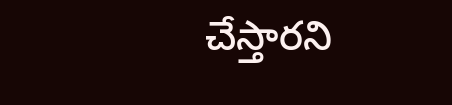చేస్తారని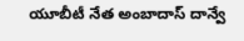యూబీటీ నేత అంబాదాస్ దాన్వే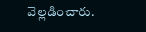వెల్లడించారు.